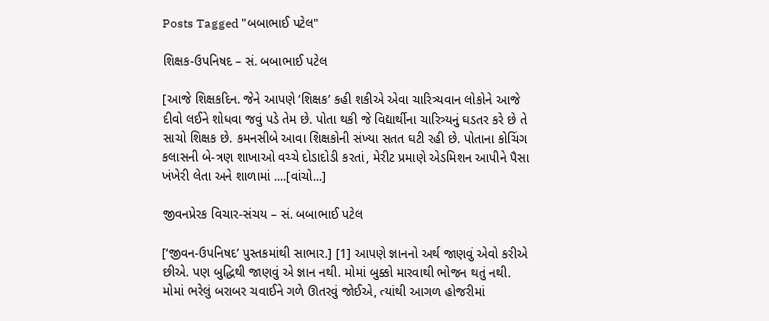Posts Tagged "બબાભાઈ પટેલ"

શિક્ષક-ઉપનિષદ – સં. બબાભાઈ પટેલ

[આજે શિક્ષકદિન. જેને આપણે ‘શિક્ષક’ કહી શકીએ એવા ચારિત્ર્યવાન લોકોને આજે દીવો લઈને શોધવા જવું પડે તેમ છે. પોતા થકી જે વિદ્યાર્થીના ચારિત્ર્યનું ઘડતર કરે છે તે સાચો શિક્ષક છે. કમનસીબે આવા શિક્ષકોની સંખ્યા સતત ઘટી રહી છે. પોતાના કોચિંગ કલાસની બે-ત્રણ શાખાઓ વચ્ચે દોડાદોડી કરતાં, મેરીટ પ્રમાણે એડમિશન આપીને પૈસા ખંખેરી લેતા અને શાળામાં ....[વાંચો...]

જીવનપ્રેરક વિચાર-સંચય – સં. બબાભાઈ પટેલ

[‘જીવન-ઉપનિષદ’ પુસ્તકમાંથી સાભાર.] [1] આપણે જ્ઞાનનો અર્થ જાણવું એવો કરીએ છીએ. પણ બુદ્ધિથી જાણવું એ જ્ઞાન નથી. મોમાં બુક્કો મારવાથી ભોજન થતું નથી. મોમાં ભરેલું બરાબર ચવાઈને ગળે ઊતરવું જોઈએ, ત્યાંથી આગળ હોજરીમાં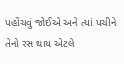પહોંચવું જોઈએ અને ત્યાં પચીને તેનો રસ થાય એટલે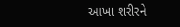આખા શરીરને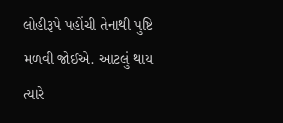લોહીરૂપે પહોંચી તેનાથી પુષ્ટિ મળવી જોઈએ. આટલું થાય ત્યારે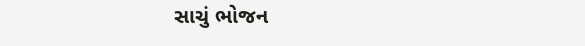સાચું ભોજન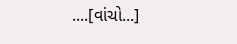....[વાંચો...]